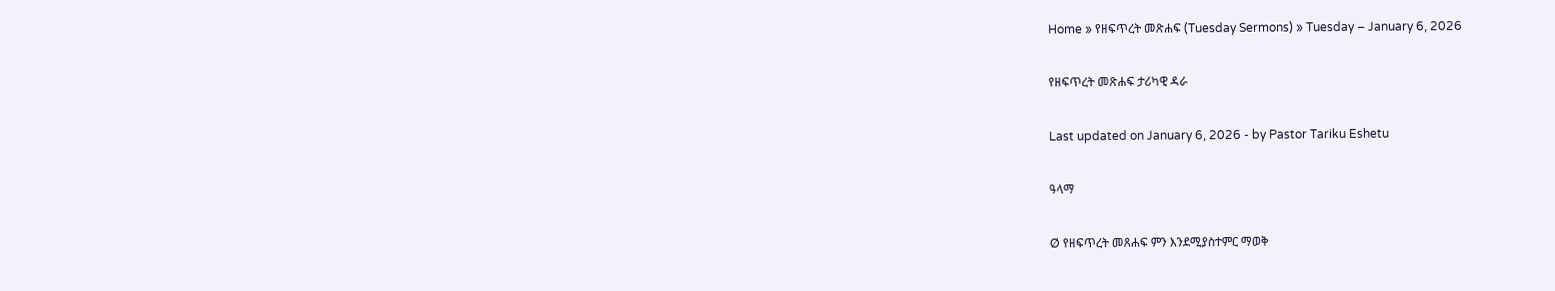Home » የዘፍጥረት መጽሐፍ (Tuesday Sermons) » Tuesday – January 6, 2026

የዘፍጥረት መጽሐፍ ታሪካዊ ዳራ

Last updated on January 6, 2026 - by Pastor Tariku Eshetu

ዓላማ

Ø የዘፍጥረት መጸሐፍ ምን እንደሚያስተምር ማወቅ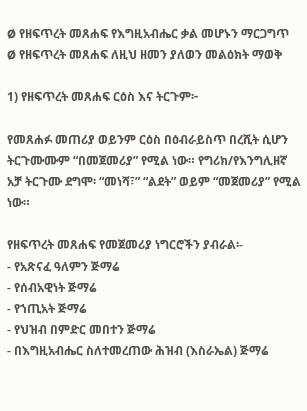Ø የዘፍጥረት መጸሐፍ የእግዚአብሔር ቃል መሆኑን ማርጋግጥ
Ø የዘፍጥረት መጸሐፍ ለዚህ ዘመን ያለወን መልዕክት ማወቅ

1) የዘፍጥረት መጸሐፍ ርዕስ እና ትርጉም፦

የመጸሐፉ መጠሪያ ወይንም ርዕስ በዕብራይስጥ በረሺት ሲሆን ትርጉሙሙም “በመጀመሪያ” የሚል ነው። የግሪክ/የእንግሊዘኛ አቻ ትርጉሙ ደግሞ፡ “መነሻ፣” “ልደት” ወይም “መጀመሪያ” የሚል ነው።

የዘፍጥረት መጸሐፍ የመጀመሪያ ነግርሮችን ያብራል፡-
- የአጽናፈ ዓለምን ጅማሬ
- የሰብአዊነት ጅማሬ
- የኀጢአት ጅማሬ
- የህዝብ በምድር መበተን ጅማሬ
- በእግዚአብሔር ስለተመረጠው ሕዝብ (እስራኤል) ጅማሬ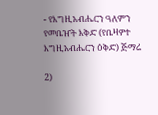- የእግዚአብሔርን ዓለምን የመቤዠት እቅድ (የቤዛዎተ እግዚአብሔርን ዕቅድ) ጅማሬ

2)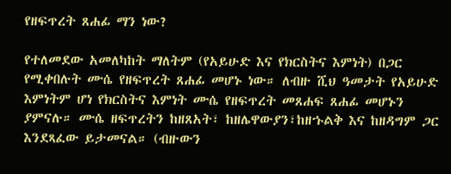የዘፍጥረት ጸሐፊ ማን ነው?

የተለመደው አመለካከት ማለትም (የአይሁድ እና የክርስትና እምነት) በጋር የሚቀበሉት ሙሴ የዘፍጥረት ጸሐፊ መሆኑ ነው። ለብዙ ሺህ ዓመታት የአይሁድ እምነትም ሆነ የክርስትና እምነት ሙሴ የዘፍጥረት መጸሐፍ ጸሐፊ መሆኑን ያምናሉ። ሙሴ ዘፍጥረትን ከዘጸአት፣ ከዘሌዋውያን፣ከዘኁልቅ እና ከዘዳግም ጋር እንደጻፈው ይታመናል። (ብዙውን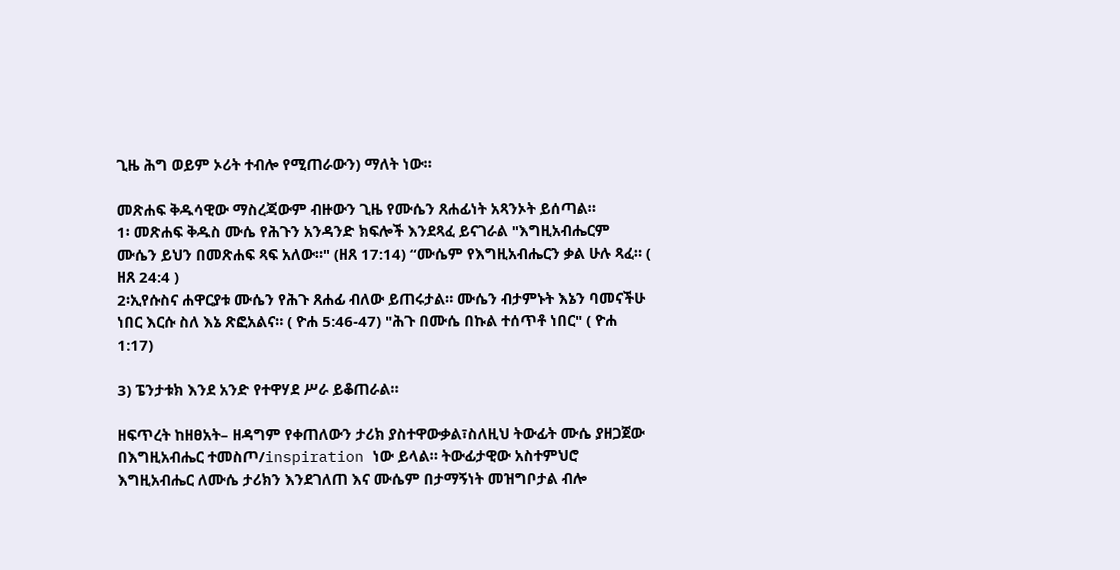ጊዜ ሕግ ወይም ኦሪት ተብሎ የሚጠራውን) ማለት ነው።

መጽሐፍ ቅዱሳዊው ማስረጃውም ብዙውን ጊዜ የሙሴን ጸሐፊነት አጻንኦት ይሰጣል።
1፡ መጽሐፍ ቅዱስ ሙሴ የሕጉን አንዳንድ ክፍሎች እንደጻፈ ይናገራል "እግዚአብሔርም ሙሴን ይህን በመጽሐፍ ጻፍ አለው።" (ዘጸ 17:14) “ሙሴም የእግዚአብሔርን ቃል ሁሉ ጻፈ። ( ዘጸ 24:4 )
2፡ኢየሱስና ሐዋርያቱ ሙሴን የሕጉ ጸሐፊ ብለው ይጠሩታል። ሙሴን ብታምኑት እኔን ባመናችሁ ነበር እርሱ ስለ እኔ ጽፎአልና። ( ዮሐ 5:46-47) "ሕጉ በሙሴ በኩል ተሰጥቶ ነበር" ( ዮሐ 1:17)

3) ፔንታቱክ እንደ አንድ የተዋሃደ ሥራ ይቆጠራል።

ዘፍጥረት ከዘፀአት– ዘዳግም የቀጠለውን ታሪክ ያስተዋውቃል፣ስለዚህ ትውፊት ሙሴ ያዘጋጀው በእግዚአብሔር ተመስጦ/inspiration ነው ይላል። ትውፊታዊው አስተምህሮ እግዚአብሔር ለሙሴ ታሪክን እንደገለጠ እና ሙሴም በታማኝነት መዝግቦታል ብሎ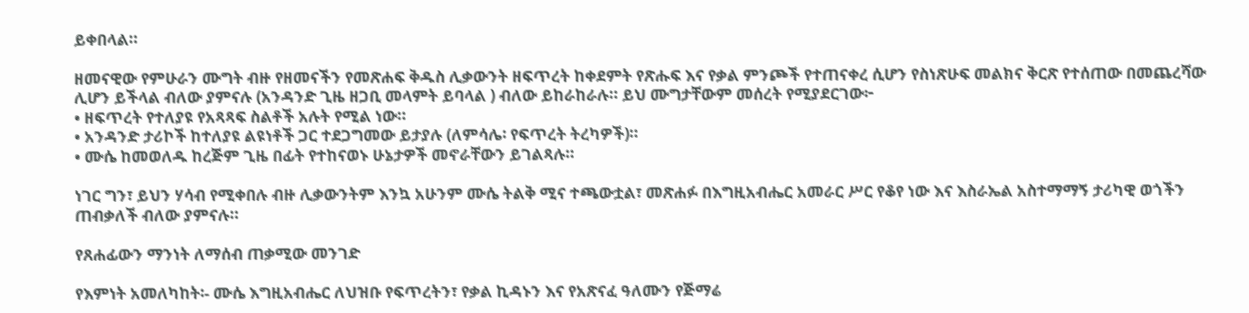ይቀበላል።

ዘመናዊው የምሁራን ሙግት ብዙ የዘመናችን የመጽሐፍ ቅዱስ ሊቃውንት ዘፍጥረት ከቀደምት የጽሑፍ እና የቃል ምንጮች የተጠናቀረ ሲሆን የስነጽሁፍ መልክና ቅርጽ የተሰጠው በመጨረሻው ሊሆን ይችላል ብለው ያምናሉ (አንዳንድ ጊዜ ዘጋቢ መላምት ይባላል ) ብለው ይከራከራሉ። ይህ ሙግታቸውም መሰረት የሚያደርገው፦
• ዘፍጥረት የተለያዩ የአጻጻፍ ስልቶች አሉት የሚል ነው።
• አንዳንድ ታሪኮች ከተለያዩ ልዩነቶች ጋር ተደጋግመው ይታያሉ (ለምሳሌ፡ የፍጥረት ትረካዎች)።
• ሙሴ ከመወለዱ ከረጅም ጊዜ በፊት የተከናወኑ ሁኔታዎች መኖራቸውን ይገልጻሉ።

ነገር ግን፣ ይህን ሃሳብ የሚቀበሉ ብዙ ሊቃውንትም እንኳ አሁንም ሙሴ ትልቅ ሚና ተጫውቷል፣ መጽሐፉ በእግዚአብሔር አመራር ሥር የቆየ ነው እና እስራኤል አስተማማኝ ታሪካዊ ወጎችን ጠብቃለች ብለው ያምናሉ።

የጸሐፊውን ማንነት ለማሰብ ጠቃሚው መንገድ

የእምነት አመለካከት፡- ሙሴ እግዚአብሔር ለህዝቡ የፍጥረትን፣ የቃል ኪዳኑን እና የአጽናፈ ዓለሙን የጅማሬ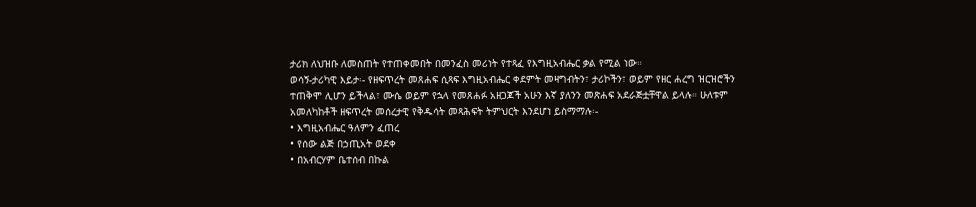ታሪክ ለህዝቡ ለመስጠት የተጠቀመበት በመንፈስ መሪነት የተጻፈ የእግዚአብሔር ቃል የሚል ነው።
ወሳኝ-ታሪካዊ እይታ፡- የዘፍጥረት መጸሐፍ ሲጻፍ እግዚአብሔር ቀደምት መዛግብትን፣ ታሪኮችን፣ ወይም የዘር ሐረግ ዝርዝሮችን ተጠቅሞ ሊሆን ይችላል፣ ሙሴ ወይም የኋላ የመጸሐፉ አዘጋጆች አሁን እኛ ያለንን መጽሐፍ አደራጅቷቸዋል ይላሉ። ሁለቱም አመለካከቶች ዘፍጥረት መሰረታዊ የቅዱሳት መጻሕፍት ትምህርት እንደሆነ ይስማማሉ፡-
• እግዚአብሔር ዓለምን ፈጠረ
• የሰው ልጅ በኃጢአት ወደቀ
• በአብርሃም ቤተሰብ በኩል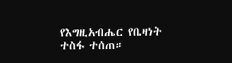የእግዚአብሔር የቤዛነት ተስፋ ተሰጠ።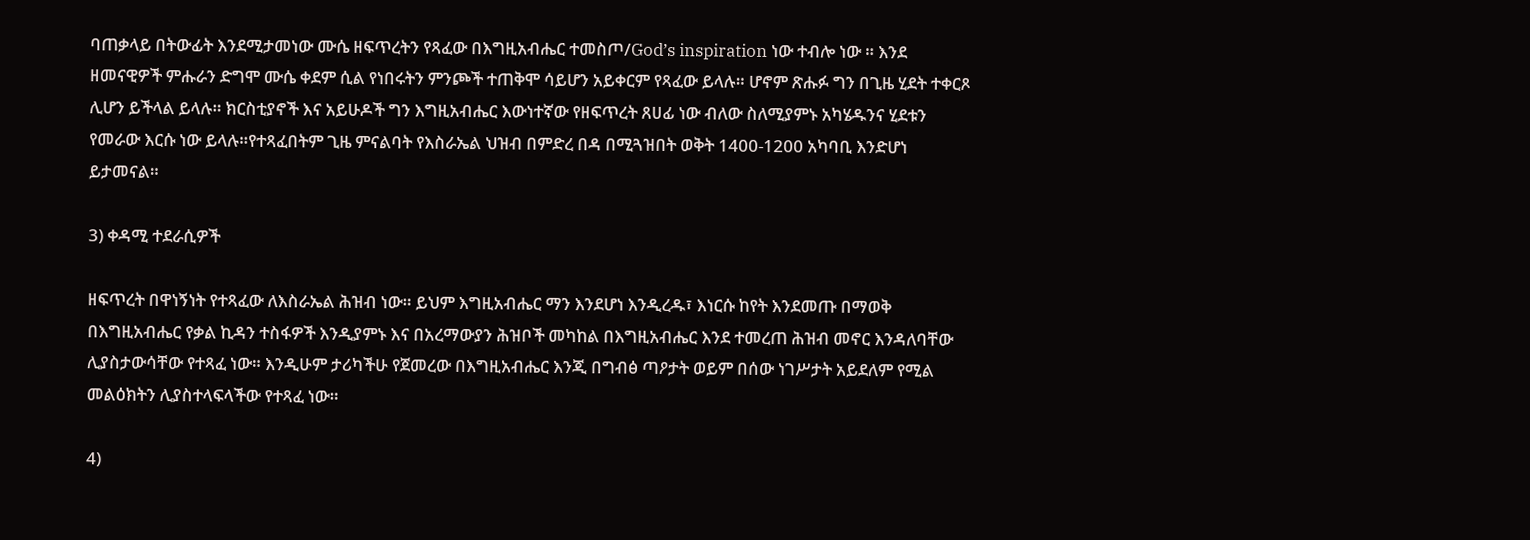ባጠቃላይ በትውፊት እንደሚታመነው ሙሴ ዘፍጥረትን የጻፈው በእግዚአብሔር ተመስጦ/God’s inspiration ነው ተብሎ ነው ። እንደ ዘመናዊዎች ምሑራን ድግሞ ሙሴ ቀደም ሲል የነበሩትን ምንጮች ተጠቅሞ ሳይሆን አይቀርም የጻፈው ይላሉ። ሆኖም ጽሑፉ ግን በጊዜ ሂደት ተቀርጾ ሊሆን ይችላል ይላሉ። ክርስቲያኖች እና አይሁዶች ግን እግዚአብሔር እውነተኛው የዘፍጥረት ጸሀፊ ነው ብለው ስለሚያምኑ አካሄዱንና ሂደቱን የመራው እርሱ ነው ይላሉ።የተጻፈበትም ጊዜ ምናልባት የእስራኤል ህዝብ በምድረ በዳ በሚጓዝበት ወቅት 1400-1200 አካባቢ እንድሆነ ይታመናል።

3) ቀዳሚ ተደራሲዎች

ዘፍጥረት በዋነኝነት የተጻፈው ለእስራኤል ሕዝብ ነው። ይህም እግዚአብሔር ማን እንደሆነ እንዲረዱ፣ እነርሱ ከየት እንደመጡ በማወቅ በእግዚአብሔር የቃል ኪዳን ተስፋዎች እንዲያምኑ እና በአረማውያን ሕዝቦች መካከል በእግዚአብሔር እንደ ተመረጠ ሕዝብ መኖር እንዳለባቸው ሊያስታውሳቸው የተጻፈ ነው። እንዲሁም ታሪካችሁ የጀመረው በእግዚአብሔር እንጂ በግብፅ ጣዖታት ወይም በሰው ነገሥታት አይደለም የሚል መልዕክትን ሊያስተላፍላችው የተጻፈ ነው።

4)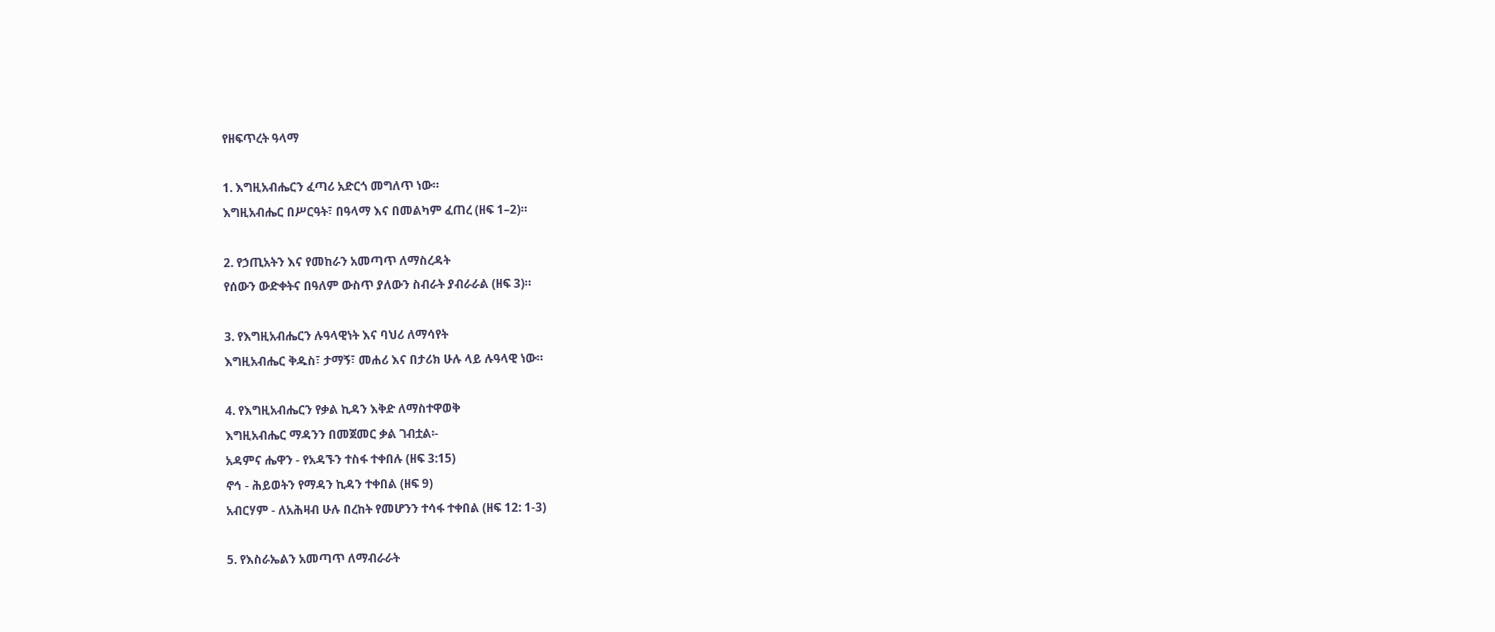የዘፍጥረት ዓላማ

1. እግዚአብሔርን ፈጣሪ አድርጎ መግለጥ ነው።
እግዚአብሔር በሥርዓት፣ በዓላማ እና በመልካም ፈጠረ (ዘፍ 1–2)።

2. የኃጢአትን እና የመከራን አመጣጥ ለማስረዳት
የሰውን ውድቀትና በዓለም ውስጥ ያለውን ስብራት ያብራራል (ዘፍ 3)።

3. የእግዚአብሔርን ሉዓላዊነት እና ባህሪ ለማሳየት
እግዚአብሔር ቅዱስ፣ ታማኝ፣ መሐሪ እና በታሪክ ሁሉ ላይ ሉዓላዊ ነው።

4. የእግዚአብሔርን የቃል ኪዳን እቅድ ለማስተዋወቅ
እግዚአብሔር ማዳንን በመጀመር ቃል ገብቷል፡-
አዳምና ሔዋን - የአዳኙን ተስፋ ተቀበሉ (ዘፍ 3:15)
ኖኅ - ሕይወትን የማዳን ኪዳን ተቀበል (ዘፍ 9)
አብርሃም - ለአሕዛብ ሁሉ በረከት የመሆንን ተሳፋ ተቀበል (ዘፍ 12: 1-3)

5. የእስራኤልን አመጣጥ ለማብራራት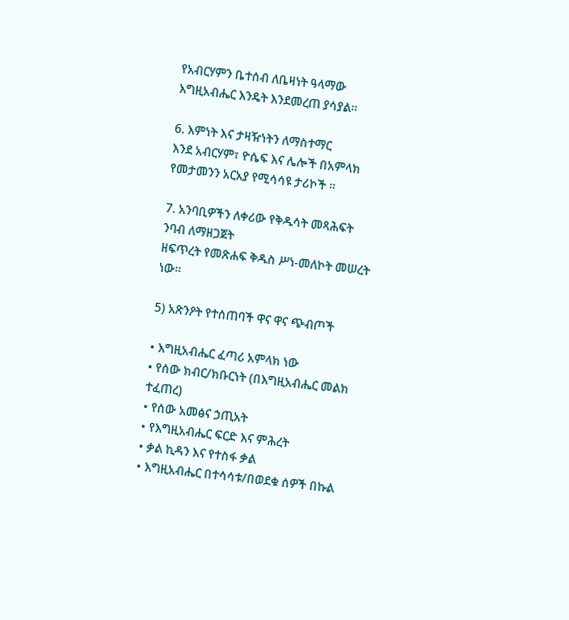የአብርሃምን ቤተሰብ ለቤዛነት ዓላማው እግዚአብሔር እንዴት እንደመረጠ ያሳያል።

6. እምነት እና ታዛዥነትን ለማስተማር
እንደ አብርሃም፣ ዮሴፍ እና ሌሎች በአምላክ የመታመንን አርአያ የሚሳሳዩ ታሪኮች ።

7. አንባቢዎችን ለቀሪው የቅዱሳት መጻሕፍት ንባብ ለማዘጋጀት
ዘፍጥረት የመጽሐፍ ቅዱስ ሥነ-መለኮት መሠረት ነው።

5) አጽንዖት የተሰጠባች ዋና ዋና ጭብጦች

• እግዚአብሔር ፈጣሪ አምላክ ነው
• የሰው ክብር/ክቡርነት (በእግዚአብሔር መልክ ተፈጠረ)
• የሰው አመፅና ኃጢአት
• የእግዚአብሔር ፍርድ እና ምሕረት
• ቃል ኪዳን እና የተስፋ ቃል
• እግዚአብሔር በተሳሳቱ/በወደቁ ሰዎች በኩል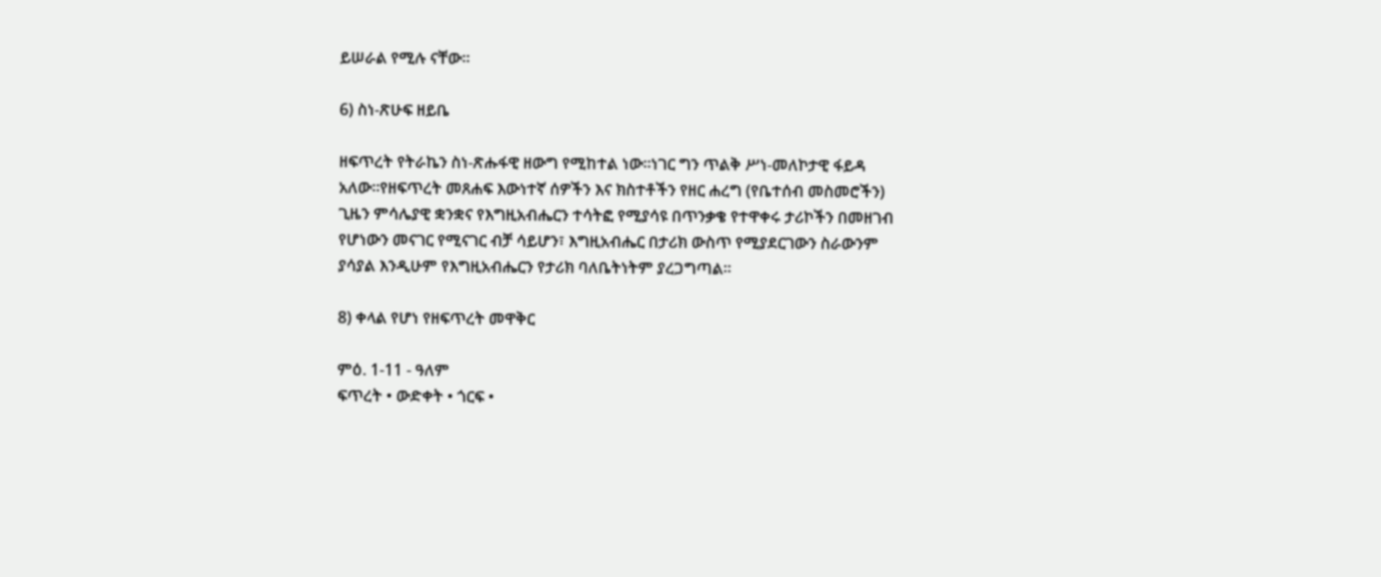ይሠራል የሚሉ ናቸው።

6) ስነ-ጽሁፍ ዘይቤ

ዘፍጥረት የትራኬን ስነ-ጽሑፋዊ ዘውግ የሚከተል ነው።ነገር ግን ጥልቅ ሥነ-መለኮታዊ ፋይዳ አለው።የዘፍጥረት መጸሐፍ እውነተኛ ሰዎችን እና ክስተቶችን የዘር ሐረግ (የቤተሰብ መስመሮችን) ጊዜን ምሳሌያዊ ቋንቋና የእግዚአብሔርን ተሳትፎ የሚያሳዩ በጥንቃቄ የተዋቀሩ ታሪኮችን በመዘገብ የሆነውን መናገር የሚናገር ብቻ ሳይሆን፣ እግዚአብሔር በታሪክ ውስጥ የሚያደርገውን ስራውንም ያሳያል እንዲሁም የእግዚአብሔርን የታሪክ ባለቤትነትም ያረጋግጣል።

8) ቀላል የሆነ የዘፍጥረት መዋቅር

ምዕ. 1-11 - ዓለም
ፍጥረት • ውድቀት • ጎርፍ •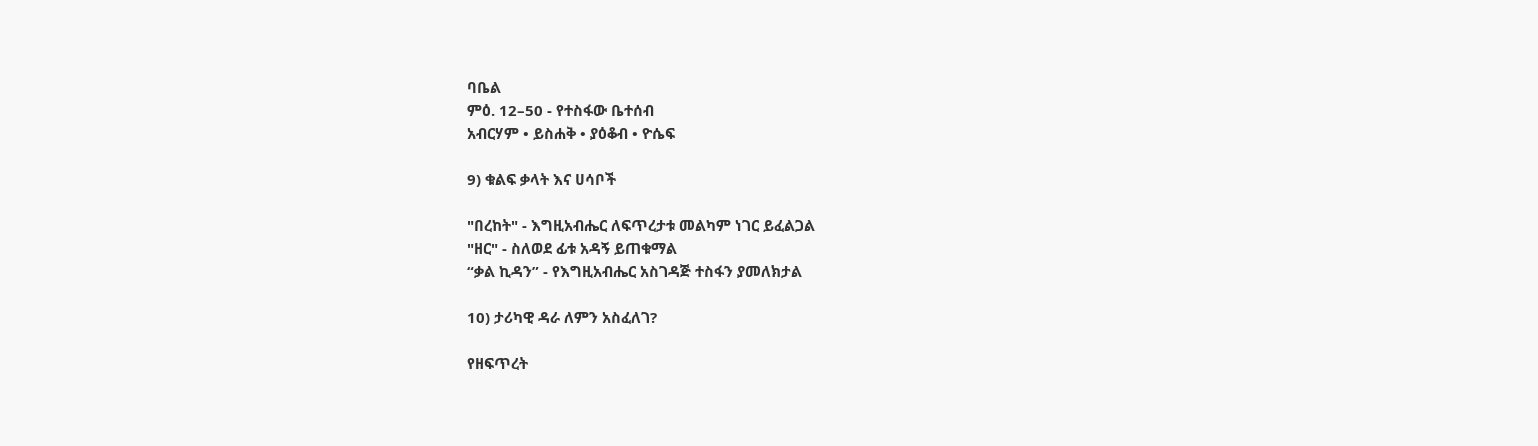ባቤል
ምዕ. 12–50 - የተስፋው ቤተሰብ
አብርሃም • ይስሐቅ • ያዕቆብ • ዮሴፍ

9) ቁልፍ ቃላት እና ሀሳቦች

"በረከት" - እግዚአብሔር ለፍጥረታቱ መልካም ነገር ይፈልጋል
"ዘር" - ስለወደ ፊቱ አዳኝ ይጠቁማል
“ቃል ኪዳን” - የእግዚአብሔር አስገዳጅ ተስፋን ያመለክታል

10) ታሪካዊ ዳራ ለምን አስፈለገ?

የዘፍጥረት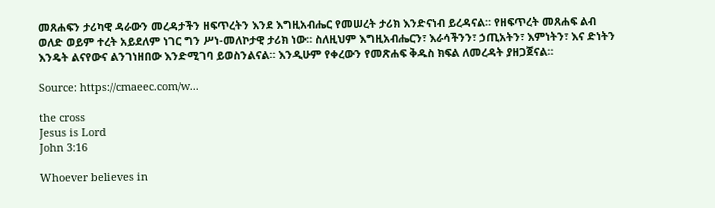መጸሐፍን ታሪካዊ ዳራውን መረዳታችን ዘፍጥረትን እንደ እግዚአብሔር የመሠረት ታሪክ እንድናነብ ይረዳናል። የዘፍጥረት መጸሐፍ ልብ ወለድ ወይም ተረት አይደለም ነገር ግን ሥነ-መለኮታዊ ታሪክ ነው። ስለዚህም እግዚአብሔርን፣ እራሳችንን፣ ኃጢአትን፣ እምነትን፣ እና ድነትን እንዴት ልናየውና ልንገነዘበው እንድሚገባ ይወስንልናል። እንዲሁም የቀረውን የመጽሐፍ ቅዱስ ክፍል ለመረዳት ያዘጋጀናል።

Source: https://cmaeec.com/w...

the cross
Jesus is Lord
John 3:16

Whoever believes in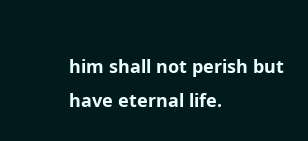him shall not perish but have eternal life.